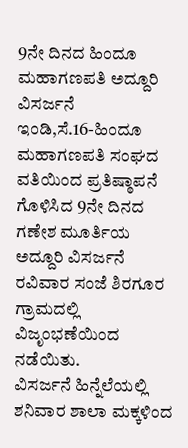9ನೇ ದಿನದ ಹಿಂದೂ ಮಹಾಗಣಪತಿ ಅದ್ದೂರಿ ವಿಸರ್ಜನೆ
ಇಂಡಿ,ಸೆ.16-ಹಿಂದೂ ಮಹಾಗಣಪತಿ ಸಂಘದ ವತಿಯಿಂದ ಪ್ರತಿಷ್ಠಾಪನೆ ಗೊಳಿಸಿದ 9ನೇ ದಿನದ ಗಣೇಶ ಮೂರ್ತಿಯ ಅದ್ದೂರಿ ವಿಸರ್ಜನೆ ರವಿವಾರ ಸಂಜೆ ಶಿರಗೂರ ಗ್ರಾಮದಲ್ಲಿ ವಿಜೃಂಭಣೆಯಿಂದ ನಡೆಯಿತು.
ವಿಸರ್ಜನೆ ಹಿನ್ನೆಲೆಯಲ್ಲಿ ಶನಿವಾರ ಶಾಲಾ ಮಕ್ಕಳಿಂದ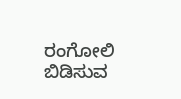ರಂಗೋಲಿ ಬಿಡಿಸುವ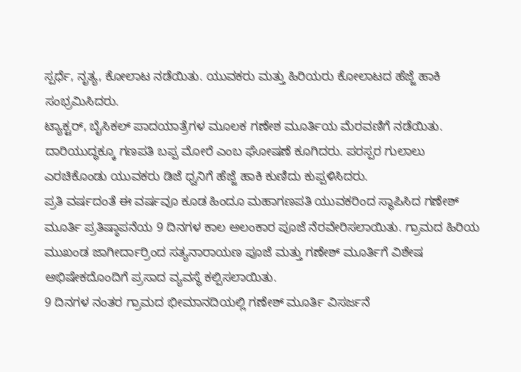ಸ್ಪರ್ಧೆ, ನೃತ್ಯ, ಕೋಲಾಟ ನಡೆಯಿತು. ಯುವಕರು ಮತ್ತು ಹಿರಿಯರು ಕೋಲಾಟದ ಹೆಜ್ಜೆ ಹಾಕಿ ಸಂಭ್ರಮಿಸಿದರು.
ಟ್ಯಾಕ್ಟರ್, ಬೈಸಿಕಲ್ ಪಾದಯಾತ್ರೆಗಳ ಮೂಲಕ ಗಣೇಶ ಮೂರ್ತಿಯ ಮೆರವಣಿಗೆ ನಡೆಯಿತು.
ದಾರಿಯುದ್ಧಕ್ಕೂ ಗಣಪತಿ ಬಪ್ಪ ಮೋರೆ ಎಂಬ ಘೋಷಣೆ ಕೂಗಿದರು. ಪರಸ್ಪರ ಗುಲಾಲು ಎರಚಿಕೊಂಡು ಯುವಕರು ಡಿಜೆ ಧ್ವನಿಗೆ ಹೆಜ್ಜೆ ಹಾಕಿ ಕುಣಿದು ಕುಪ್ಪಳಿಸಿದರು.
ಪ್ರತಿ ವರ್ಷದಂತೆ ಈ ವರ್ಷವೂ ಕೂಡ ಹಿಂದೂ ಮಹಾಗಣಪತಿ ಯುವಕರಿಂದ ಸ್ಥಾಪಿಸಿದ ಗಣೇಶ್ ಮೂರ್ತಿ ಪ್ರತಿಷ್ಠಾಪನೆಯ 9 ದಿನಗಳ ಕಾಲ ಅಲಂಕಾರ ಪೂಜೆ ನೆರವೇರಿಸಲಾಯಿತು. ಗ್ರಾಮದ ಹಿರಿಯ ಮುಖಂಡ ಜಾಗೀರ್ದಾರ್‍ರಿಂದ ಸತ್ಯನಾರಾಯಣ ಪೂಜೆ ಮತ್ತು ಗಣೇಶ್ ಮೂರ್ತಿಗೆ ವಿಶೇಷ ಅಭಿಷೇಕದೊಂದಿಗೆ ಪ್ರಸಾದ ವ್ಯವಸ್ಥೆ ಕಲ್ಪಿಸಲಾಯಿತು.
9 ದಿನಗಳ ನಂತರ ಗ್ರಾಮದ ಭೀಮಾನದಿಯಲ್ಲಿ ಗಣೇಶ್ ಮೂರ್ತಿ ವಿಸರ್ಜನೆ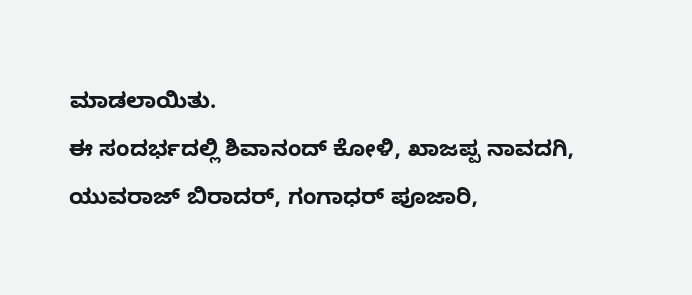ಮಾಡಲಾಯಿತು.
ಈ ಸಂದರ್ಭದಲ್ಲಿ ಶಿವಾನಂದ್ ಕೋಳಿ, ಖಾಜಪ್ಪ ನಾವದಗಿ, ಯುವರಾಜ್ ಬಿರಾದರ್, ಗಂಗಾಧರ್ ಪೂಜಾರಿ,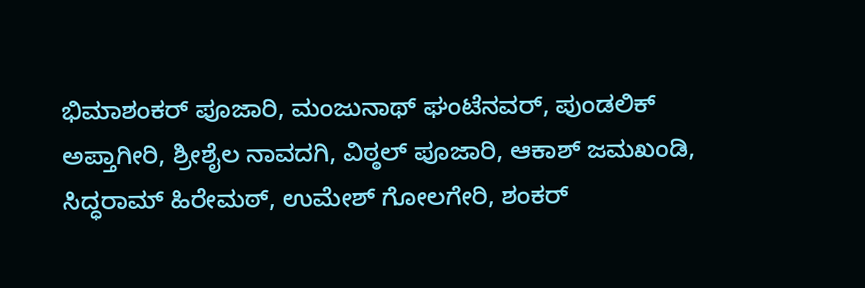ಭಿಮಾಶಂಕರ್ ಪೂಜಾರಿ, ಮಂಜುನಾಥ್ ಘಂಟೆನವರ್, ಪುಂಡಲಿಕ್ ಅಪ್ತಾಗೀರಿ, ಶ್ರೀಶೈಲ ನಾವದಗಿ, ವಿಠ್ಠಲ್ ಪೂಜಾರಿ, ಆಕಾಶ್ ಜಮಖಂಡಿ, ಸಿದ್ಧರಾಮ್ ಹಿರೇಮಠ್, ಉಮೇಶ್ ಗೋಲಗೇರಿ, ಶಂಕರ್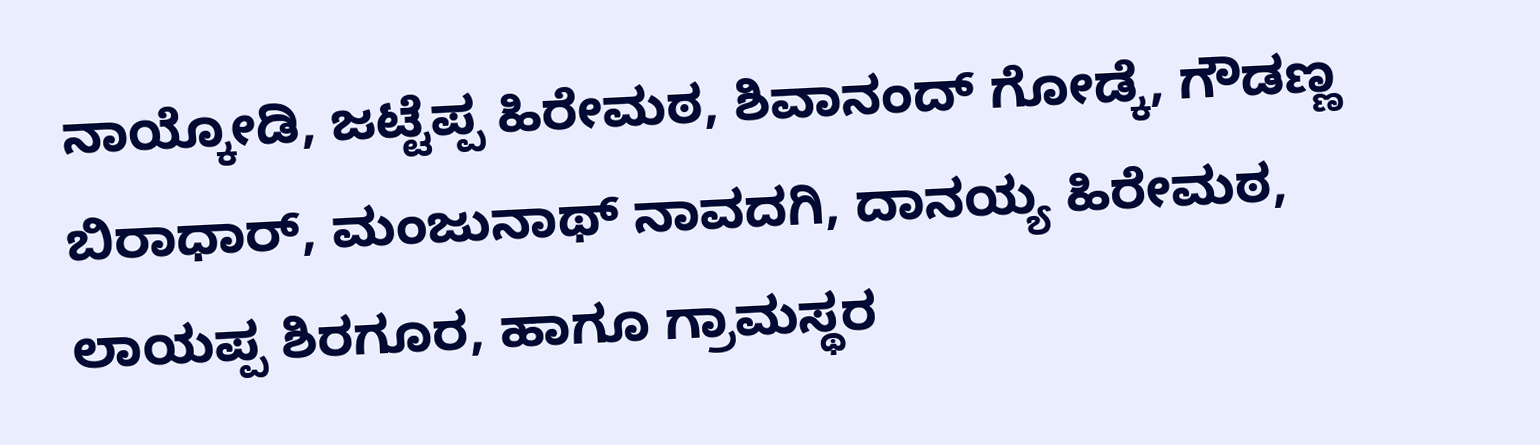ನಾಯ್ಕೋಡಿ, ಜಟ್ಟೆಪ್ಪ ಹಿರೇಮಠ, ಶಿವಾನಂದ್ ಗೋಡ್ಕೆ, ಗೌಡಣ್ಣ ಬಿರಾಧಾರ್, ಮಂಜುನಾಥ್ ನಾವದಗಿ, ದಾನಯ್ಯ ಹಿರೇಮಠ, ಲಾಯಪ್ಪ ಶಿರಗೂರ, ಹಾಗೂ ಗ್ರಾಮಸ್ಥರ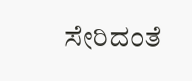ಸೇರಿದಂತೆ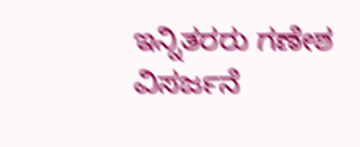ಇನ್ನಿತರರು ಗಣೇಶ ವಿಸರ್ಜನೆ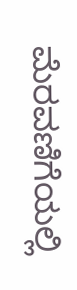ಮೆರವಣಿಗೆಯಲ್ಲಿ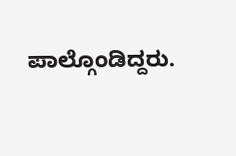ಪಾಲ್ಗೊಂಡಿದ್ದರು.